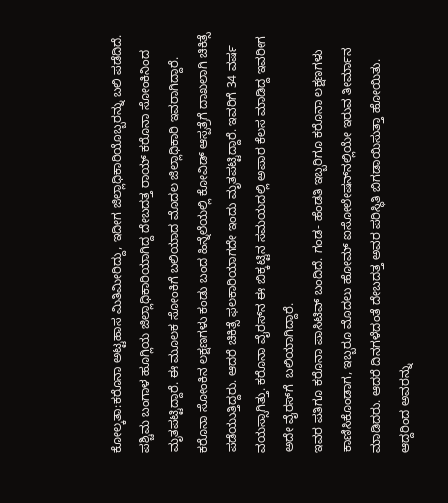ಕೋಲ್ಕತಾ:ಕರೊನಾ ಅಟ್ಟಹಾಸ ಮಿತಿಮೀರಿದ್ದು, ಇದೀಗ ಜಿಲ್ಲಾಧಿಕಾರಿಯೊಬ್ಬರನ್ನು ಬಲಿ ಪಡೆದಿದೆ. ಪಶ್ಚಿಮ ಬಂಗಾಳ ಹೂಗ್ಲಿಯ ಜಿಲ್ಲಾಧಿಕಾರಿಯಾಗಿದ್ದ ದೇಬದತ್ತ ರಾಯ್‌ ಕರೊನಾ ಸೋಂಕಿನಿಂದ ಮೃತಪಟ್ಟಿದ್ದಾರೆ. ಈ ಮೂಲಕ ಸೋಂಕಿಗೆ ಬಲಿಯಾದ ಮೊದಲ ಜಿಲ್ಲಾಧಿಕಾರಿ ಇವರಾಗಿದ್ದಾರೆ.
ಕರೊನಾ ಸೋಂಕಿನ ಲಕ್ಷಣಗಳು ಕಂಡು ಬಂದ ಹಿನ್ನೆಲೆಯಲ್ಲಿ ಕೋವಿಡ್ ಆಸ್ಪತ್ರೆಗೆ ದಾಖಲಾಗಿ ಚಿಕಿತ್ಸೆ ಪಡೆಯುತ್ತಿದ್ದರು. ಆದರೆ ಚಿಕಿತ್ಸೆ ಫಲಕಾರಿಯಾಗದೇ ಇಂದು ಮೃತಪಟ್ಟಿದ್ದಾರೆ. ಇವರಿಗೆ 34 ವರ್ಷ ವಯಸ್ಸಾಗಿತ್ತು. ಕರೊನಾ ವೈರಸ್‌ನ ಈ ಬಿಕ್ಕಟ್ಟಿನ ಸಮಯದಲ್ಲಿ ಅಪಾರ ಕೆಲಸ ಮಾಡಿದ್ದ ಇವರೀಗ ಅದೇ ವೈರಸ್‌ಗೆ  ಬಲಿಯಾಗಿದ್ದಾರೆ.
ಇವರ ಪತಿಗೂ ಕರೊನಾ ಪಾಸಿಟಿವ್‌ ಬಂದಿದೆ. ಗಂಡ- ಹೆಂಡತಿ ಇಬ್ಬರಿಗೂ ಕರೊನಾ ಲಕ್ಷಣಗಳು ಕಾಣಿಸಿಕೊಂಡಾಗ, ಇಬ್ಬರೂ ಮೊದಲು ಹೋಮ್ ಐಸೋಲೇಷನ್‌ನಲ್ಲಿಯೇ ಇರುವ ತೀರ್ಮಾನ ಮಾಡಿದರು. ಆದರೆ ದಿನಗಳೆದಂತೆ ದೇಬದತ್ತ ಅವರ ಪರಿಸ್ಥಿತಿ ಬಿಗಡಾಯಿಸುತ್ತಾ ಹೋಯಿತು. ಆದ್ದರಿಂದ ಅವರನ್ನು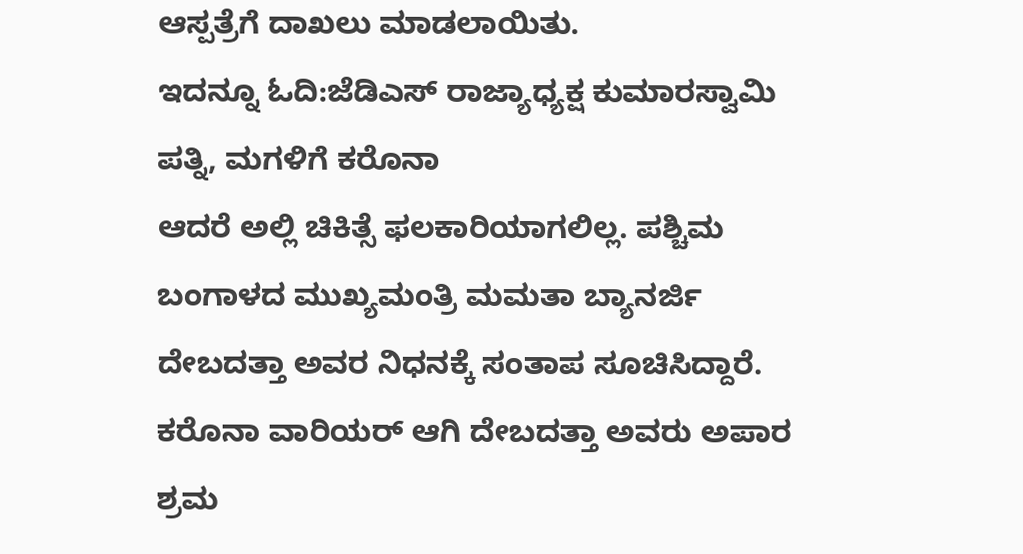ಆಸ್ಪತ್ರೆಗೆ ದಾಖಲು ಮಾಡಲಾಯಿತು.
ಇದನ್ನೂ ಓದಿ:ಜೆಡಿಎಸ್ ರಾಜ್ಯಾಧ್ಯಕ್ಷ ಕುಮಾರಸ್ವಾಮಿ ಪತ್ನಿ, ಮಗಳಿಗೆ ಕರೊನಾ
ಆದರೆ ಅಲ್ಲಿ ಚಿಕಿತ್ಸೆ ಫಲಕಾರಿಯಾಗಲಿಲ್ಲ. ಪಶ್ಚಿಮ ಬಂಗಾಳದ ಮುಖ್ಯಮಂತ್ರಿ ಮಮತಾ ಬ್ಯಾನರ್ಜಿ ದೇಬದತ್ತಾ ಅವರ ನಿಧನಕ್ಕೆ ಸಂತಾಪ ಸೂಚಿಸಿದ್ದಾರೆ. ಕರೊನಾ ವಾರಿಯರ್‌ ಆಗಿ ದೇಬದತ್ತಾ ಅವರು ಅಪಾರ ಶ್ರಮ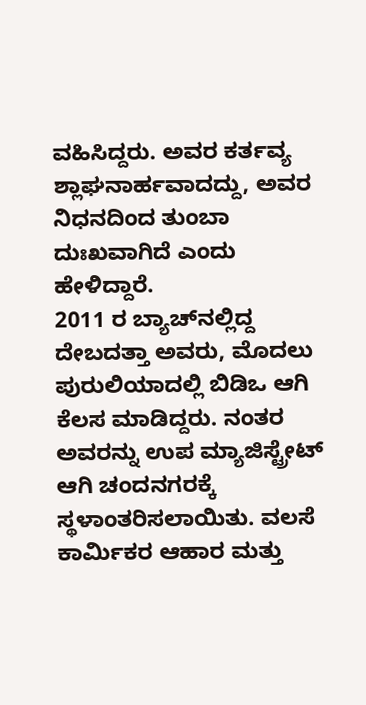ವಹಿಸಿದ್ದರು. ಅವರ ಕರ್ತವ್ಯ ಶ್ಲಾಘನಾರ್ಹವಾದದ್ದು, ಅವರ ನಿಧನದಿಂದ ತುಂಬಾ ದುಃಖವಾಗಿದೆ ಎಂದು ಹೇಳಿದ್ದಾರೆ.
2011 ರ ಬ್ಯಾಚ್‌ನಲ್ಲಿದ್ದ ದೇಬದತ್ತಾ ಅವರು, ಮೊದಲು ಪುರುಲಿಯಾದಲ್ಲಿ ಬಿಡಿಒ ಆಗಿ ಕೆಲಸ ಮಾಡಿದ್ದರು. ನಂತರ ಅವರನ್ನು ಉಪ ಮ್ಯಾಜಿಸ್ಟ್ರೇಟ್ ಆಗಿ ಚಂದನಗರಕ್ಕೆ ಸ್ಥಳಾಂತರಿಸಲಾಯಿತು. ವಲಸೆ ಕಾರ್ಮಿಕರ ಆಹಾರ ಮತ್ತು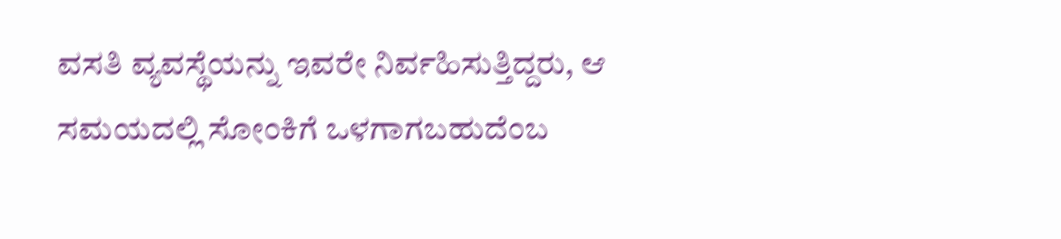ವಸತಿ ವ್ಯವಸ್ಥೆಯನ್ನು ಇವರೇ ನಿರ್ವಹಿಸುತ್ತಿದ್ದರು, ಆ ಸಮಯದಲ್ಲಿ ಸೋಂಕಿಗೆ ಒಳಗಾಗಬಹುದೆಂಬ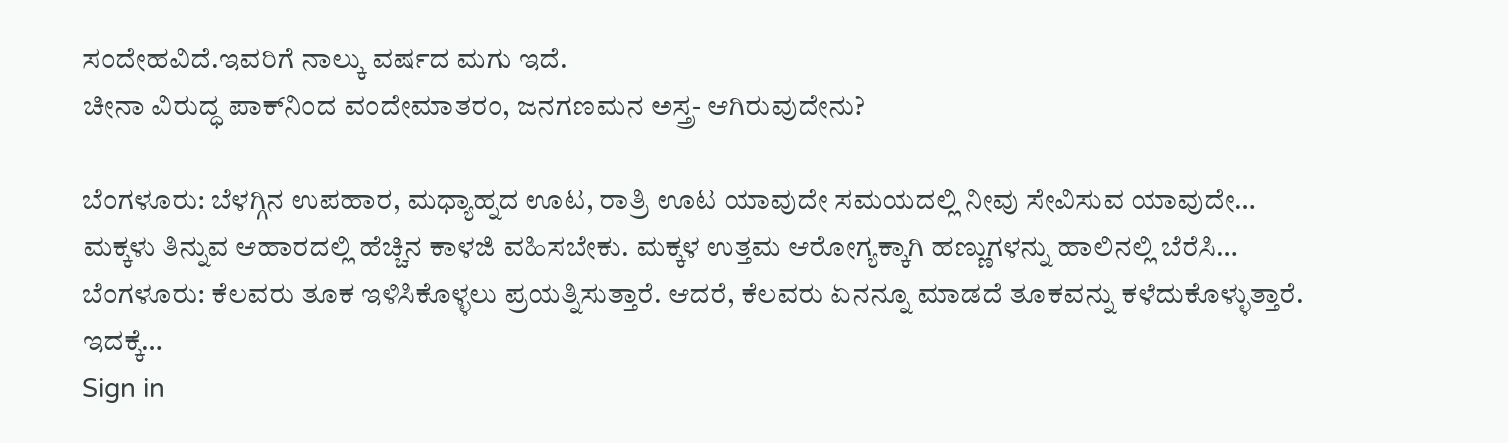ಸಂದೇಹವಿದೆ.ಇವರಿಗೆ ನಾಲ್ಕು ವರ್ಷದ ಮಗು ಇದೆ.
ಚೀನಾ ವಿರುದ್ಧ ಪಾಕ್‌ನಿಂದ ವಂದೇಮಾತರಂ, ಜನಗಣಮನ ಅಸ್ತ್ರ- ಆಗಿರುವುದೇನು?

ಬೆಂಗಳೂರು: ಬೆಳಗ್ಗಿನ ಉಪಹಾರ, ಮಧ್ಯಾಹ್ನದ ಊಟ, ರಾತ್ರಿ ಊಟ ಯಾವುದೇ ಸಮಯದಲ್ಲಿ ನೀವು ಸೇವಿಸುವ ಯಾವುದೇ…
ಮಕ್ಕಳು ತಿನ್ನುವ ಆಹಾರದಲ್ಲಿ ಹೆಚ್ಚಿನ ಕಾಳಜಿ ವಹಿಸಬೇಕು. ಮಕ್ಕಳ ಉತ್ತಮ ಆರೋಗ್ಯಕ್ಕಾಗಿ ಹಣ್ಣುಗಳನ್ನು ಹಾಲಿನಲ್ಲಿ ಬೆರೆಸಿ…
ಬೆಂಗಳೂರು: ಕೆಲವರು ತೂಕ ಇಳಿಸಿಕೊಳ್ಳಲು ಪ್ರಯತ್ನಿಸುತ್ತಾರೆ. ಆದರೆ, ಕೆಲವರು ಏನನ್ನೂ ಮಾಡದೆ ತೂಕವನ್ನು ಕಳೆದುಕೊಳ್ಳುತ್ತಾರೆ. ಇದಕ್ಕೆ…
Sign in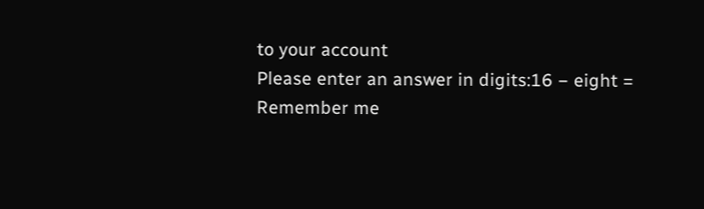to your account
Please enter an answer in digits:16 − eight =
Remember me